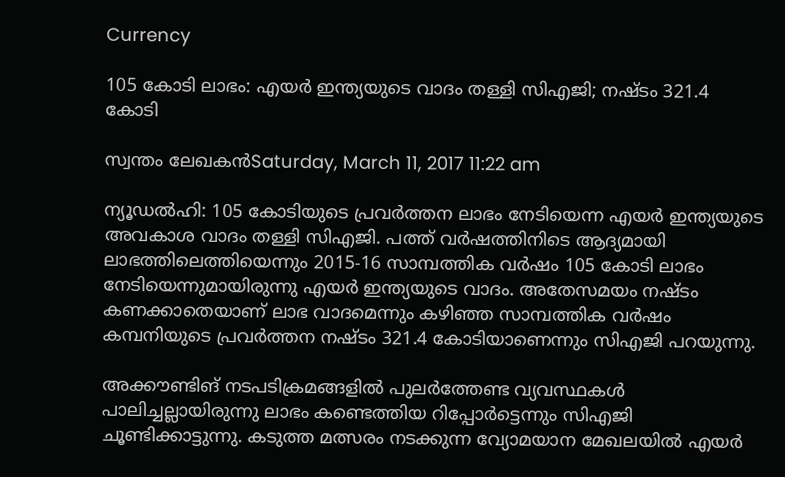Currency

105 കോടി ലാഭം: എയര്‍ ഇന്ത്യയുടെ വാദം തള്ളി സിഎജി; നഷ്ടം 321.4 കോടി

സ്വന്തം ലേഖകന്‍Saturday, March 11, 2017 11:22 am

ന്യൂഡല്‍ഹി: 105 കോടിയുടെ പ്രവര്‍ത്തന ലാഭം നേടിയെന്ന എയര്‍ ഇന്ത്യയുടെ അവകാശ വാദം തള്ളി സിഎജി. പത്ത് വര്‍ഷത്തിനിടെ ആദ്യമായി ലാഭത്തിലെത്തിയെന്നും 2015-16 സാമ്പത്തിക വര്‍ഷം 105 കോടി ലാഭം നേടിയെന്നുമായിരുന്നു എയര്‍ ഇന്ത്യയുടെ വാദം. അതേസമയം നഷ്ടം കണക്കാതെയാണ് ലാഭ വാദമെന്നും കഴിഞ്ഞ സാമ്പത്തിക വര്‍ഷം കമ്പനിയുടെ പ്രവര്‍ത്തന നഷ്ടം 321.4 കോടിയാണെന്നും സിഎജി പറയുന്നു.

അക്കൗണ്ടിങ് നടപടിക്രമങ്ങളില്‍ പുലര്‍ത്തേണ്ട വ്യവസ്ഥകള്‍ പാലിച്ചല്ലായിരുന്നു ലാഭം കണ്ടെത്തിയ റിപ്പോര്‍ട്ടെന്നും സിഎജി ചൂണ്ടിക്കാട്ടുന്നു. കടുത്ത മത്സരം നടക്കുന്ന വ്യോമയാന മേഖലയില്‍ എയര്‍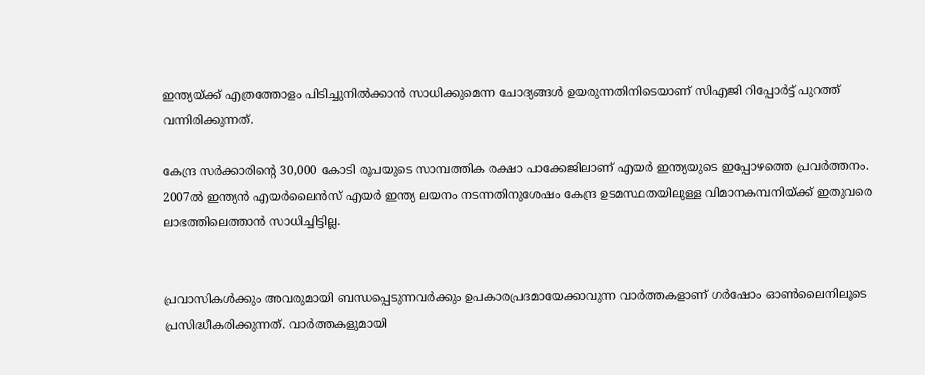ഇന്ത്യയ്ക്ക് എത്രത്തോളം പിടിച്ചുനില്‍ക്കാന്‍ സാധിക്കുമെന്ന ചോദ്യങ്ങള്‍ ഉയരുന്നതിനിടെയാണ് സിഎജി റിപ്പോര്‍ട്ട് പുറത്ത് വന്നിരിക്കുന്നത്.

കേന്ദ്ര സര്‍ക്കാരിന്റെ 30,000 കോടി രൂപയുടെ സാമ്പത്തിക രക്ഷാ പാക്കേജിലാണ് എയര്‍ ഇന്ത്യയുടെ ഇപ്പോഴത്തെ പ്രവര്‍ത്തനം. 2007ല്‍ ഇന്ത്യന്‍ എയര്‍ലൈന്‍സ് എയര്‍ ഇന്ത്യ ലയനം നടന്നതിനുശേഷം കേന്ദ്ര ഉടമസ്ഥതയിലുള്ള വിമാനകമ്പനിയ്ക്ക് ഇതുവരെ ലാഭത്തിലെത്താന്‍ സാധിച്ചിട്ടില്ല.


പ്രവാസികൾക്കും അവരുമായി ബന്ധപ്പെടുന്നവർക്കും ഉപകാരപ്രദമായേക്കാവുന്ന വാർത്തകളാണ് ഗർഷോം ഓൺലൈനിലൂടെ പ്രസിദ്ധീകരിക്കുന്നത്. വാർത്തകളുമായി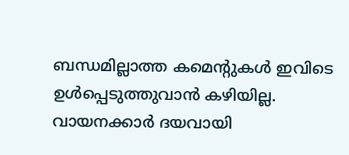ബന്ധമില്ലാത്ത കമെന്റുകൾ ഇവിടെ ഉൾപ്പെടുത്തുവാൻ കഴിയില്ല. വായനക്കാർ ദയവായി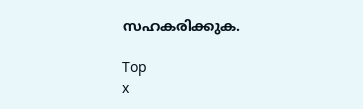സഹകരിക്കുക.

Top
x